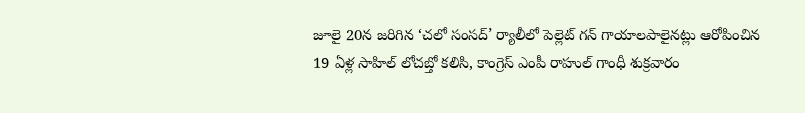జూలై 20న జరిగిన ‘చలో సంసద్’ ర్యాలీలో పెల్లెట్ గన్ గాయాలపాలైనట్లు ఆరోపించిన 19 ఏళ్ల సాహిల్ లోచబ్తో కలిసి, కాంగ్రెస్ ఎంపీ రాహుల్ గాంధీ శుక్రవారం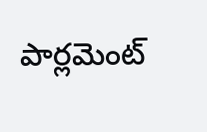పార్లమెంట్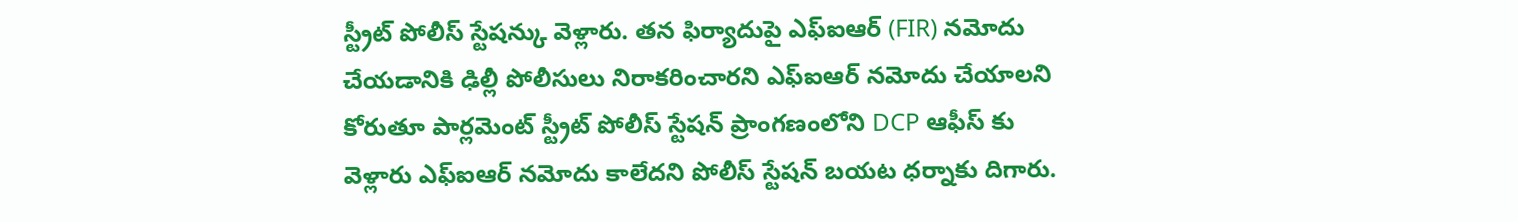స్ట్రీట్ పోలీస్ స్టేషన్కు వెళ్లారు. తన ఫిర్యాదుపై ఎఫ్ఐఆర్ (FIR) నమోదు చేయడానికి ఢిల్లీ పోలీసులు నిరాకరించారని ఎఫ్ఐఆర్ నమోదు చేయాలని కోరుతూ పార్లమెంట్ స్ట్రీట్ పోలీస్ స్టేషన్ ప్రాంగణంలోని DCP ఆఫీస్ కు వెళ్లారు ఎఫ్ఐఆర్ నమోదు కాలేదని పోలీస్ స్టేషన్ బయట ధర్నాకు దిగారు.